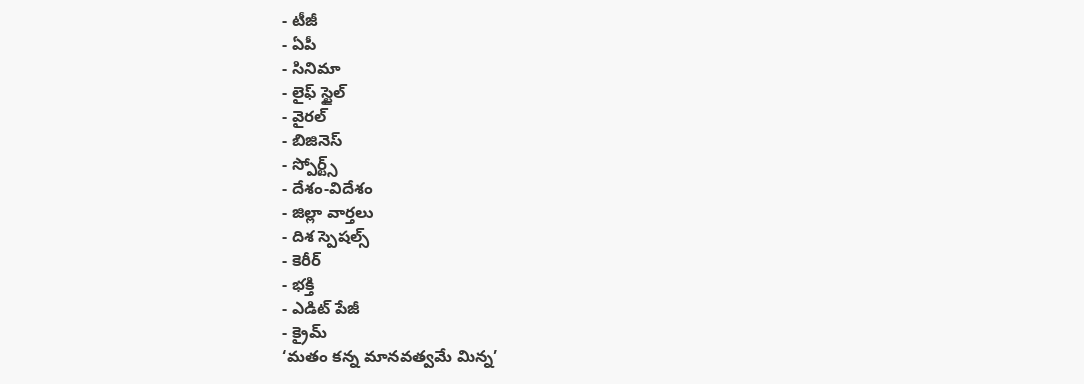- టీజీ
- ఏపీ
- సినిమా
- లైఫ్ స్టైల్
- వైరల్
- బిజినెస్
- స్పోర్ట్స్
- దేశం-విదేశం
- జిల్లా వార్తలు
- దిశ స్పెషల్స్
- కెరీర్
- భక్తి
- ఎడిట్ పేజీ
- క్రైమ్
‘మతం కన్న మానవత్వమే మిన్న’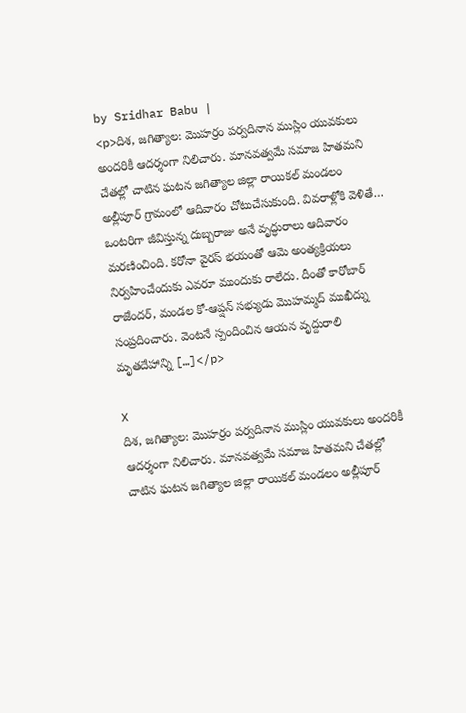by Sridhar Babu |
<p>దిశ, జగిత్యాల: మొహర్రం పర్వదినాన ముస్లిం యువకులు అందరికీ ఆదర్శంగా నిలిచారు. మానవత్వమే సమాజ హితమని చేతల్లో చాటిన ఘటన జగిత్యాల జిల్లా రాయికల్ మండలం అల్లీపూర్ గ్రామంలో ఆదివారం చోటుచేసుకుంది. వివరాళ్లోకి వెళితే… ఒంటరిగా జీవిస్తున్న దుబ్బరాజు అనే వృద్ధురాలు ఆదివారం మరణించింది. కరోనా వైరస్ భయంతో ఆమె అంత్యక్రియలు నిర్వహించేందుకు ఎవరూ ముందుకు రాలేదు. దీంతో కారోబార్ రాజేందర్, మండల కో-ఆప్షన్ సభ్యుడు మొహమ్మద్ ముఖీద్ను సంప్రదించారు. వెంటనే స్పందించిన ఆయన వృద్దురాలి మృతదేహాన్ని […]</p>

X
దిశ, జగిత్యాల: మొహర్రం పర్వదినాన ముస్లిం యువకులు అందరికీ ఆదర్శంగా నిలిచారు. మానవత్వమే సమాజ హితమని చేతల్లో చాటిన ఘటన జగిత్యాల జిల్లా రాయికల్ మండలం అల్లీపూర్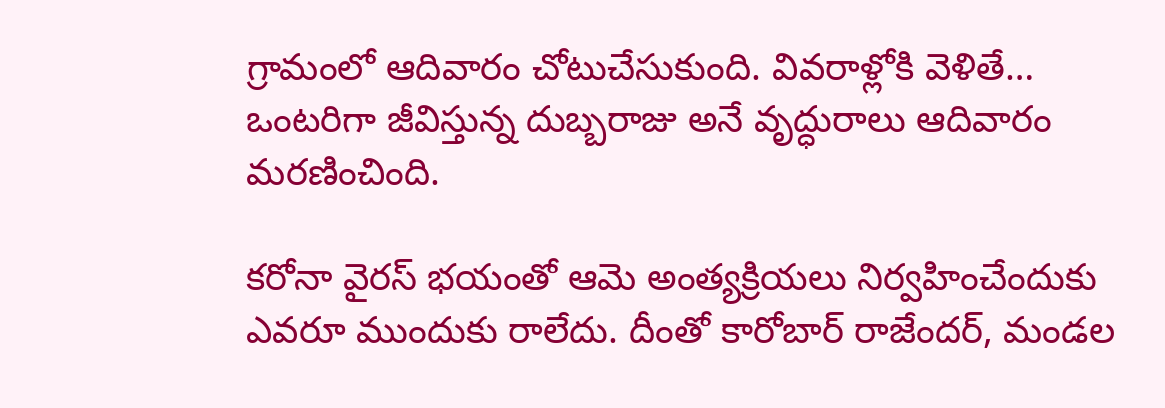గ్రామంలో ఆదివారం చోటుచేసుకుంది. వివరాళ్లోకి వెళితే… ఒంటరిగా జీవిస్తున్న దుబ్బరాజు అనే వృద్ధురాలు ఆదివారం మరణించింది.

కరోనా వైరస్ భయంతో ఆమె అంత్యక్రియలు నిర్వహించేందుకు ఎవరూ ముందుకు రాలేదు. దీంతో కారోబార్ రాజేందర్, మండల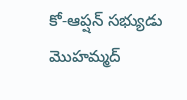కో-ఆప్షన్ సభ్యుడు మొహమ్మద్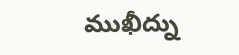ముఖీద్ను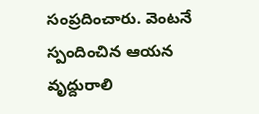సంప్రదించారు. వెంటనే స్పందించిన ఆయన వృద్దురాలి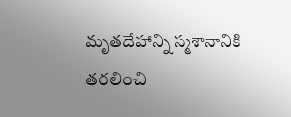మృతదేహాన్ని స్మశానానికి తరలించి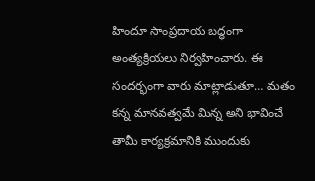హిందూ సాంప్రదాయ బద్ధంగా అంత్యక్రియలు నిర్వహించారు. ఈ సందర్భంగా వారు మాట్లాడుతూ… మతం కన్న మానవత్వమే మిన్న అని భావించే తామీ కార్యక్రమానికి ముందుకు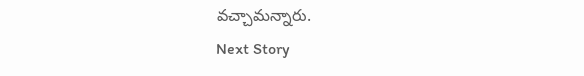వచ్చామన్నారు.
Next Story